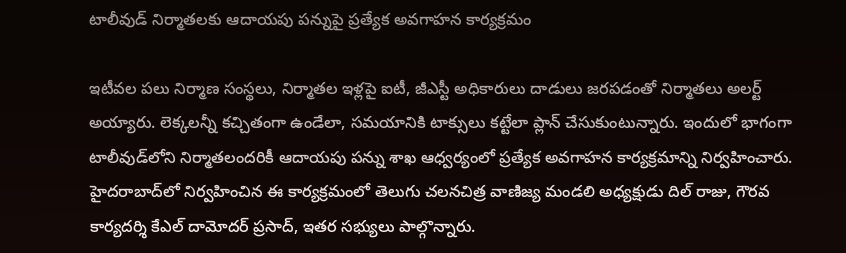టాలీవుడ్ నిర్మాతలకు ఆదాయపు పన్నుపై ప్రత్యేక అవగాహన కార్యక్రమం

ఇటీవల పలు నిర్మాణ సంస్థలు, నిర్మాతల ఇళ్లపై ఐటీ, జీఎస్టీ అధికారులు దాడులు జరపడంతో నిర్మాతలు అలర్ట్ అయ్యారు. లెక్కలన్నీ కచ్చితంగా ఉండేలా, సమయానికి టాక్సులు కట్టేలా ప్లాన్ చేసుకుంటున్నారు. ఇందులో భాగంగా టాలీవుడ్‌లోని నిర్మాతలందరికీ ఆదాయపు పన్ను శాఖ ఆధ్వర్యంలో ప్రత్యేక అవగాహన కార్యక్రమాన్ని నిర్వహించారు. హైదరాబాద్‌లో నిర్వహించిన ఈ కార్యక్రమంలో తెలుగు చలనచిత్ర వాణిజ్య మండలి అధ్యక్షుడు దిల్ రాజు, గౌరవ కార్యదర్శి కేఎల్ దామోదర్ ప్రసాద్, ఇతర సభ్యులు పాల్గొన్నారు.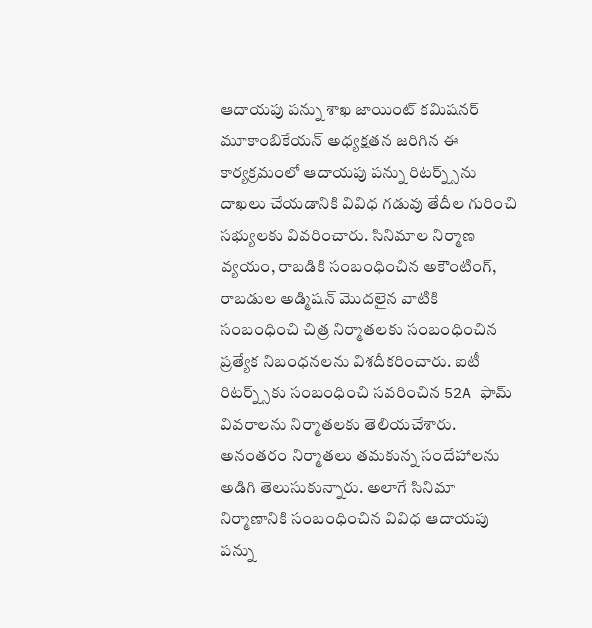ఆదాయపు పన్ను శాఖ జాయింట్ కమిషనర్ మూకాంబికేయన్ అధ్యక్షతన జరిగిన ఈ కార్యక్రమంలో ఆదాయపు పన్ను రిటర్న్స్‌ను దాఖలు చేయడానికి వివిధ గడువు తేదీల గురించి సభ్యులకు వివరించారు. సినిమాల నిర్మాణ వ్యయం, రాబడికి సంబంధించిన అకౌంటింగ్, రాబడుల అడ్మిషన్ మొదలైన వాటికి సంబంధించి చిత్ర నిర్మాతలకు సంబంధించిన ప్రత్యేక నిబంధనలను విశదీకరించారు. ఐటీ రిటర్న్స్‌కు సంబంధించి సవరించిన 52A ఫామ్ వివరాలను నిర్మాతలకు తెలియచేశారు. అనంతరం నిర్మాతలు తమకున్న సందేహాలను అడిగి తెలుసుకున్నారు. అలాగే సినిమా నిర్మాణానికి సంబంధించిన వివిధ ఆదాయపు పన్ను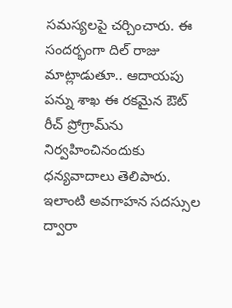సమస్యలపై చర్చించారు. ఈ సందర్భంగా దిల్ రాజు మాట్లాడుతూ.. ఆదాయపు పన్ను శాఖ ఈ రకమైన ఔట్ రీచ్ ప్రోగ్రామ్‌ను నిర్వహించినందుకు ధన్యవాదాలు తెలిపారు. ఇలాంటి అవగాహన సదస్సుల ద్వారా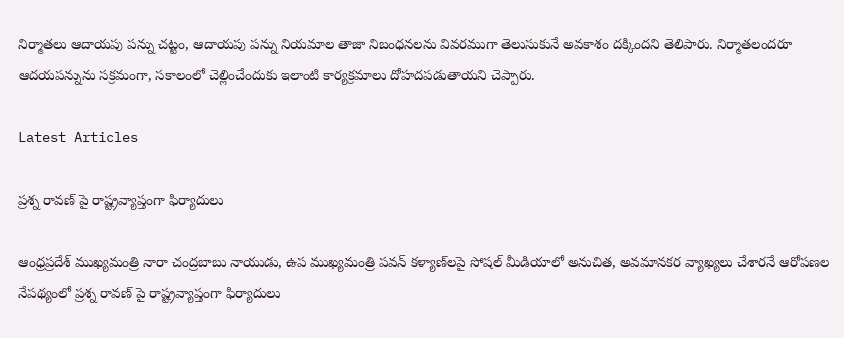నిర్మాతలు ఆదాయపు పన్ను చట్టం, ఆదాయపు పన్ను నియమాల తాజా నిబంధనలను వివరముగా తెలుసుకునే అవకాశం దక్కిందని తెలిపారు. నిర్మాతలందరూ ఆదయపన్నును సక్రమంగా, సకాలంలో చెల్లించేందుకు ఇలాంటి కార్యక్రమాలు దోహదపడుతాయని చెప్పారు.

Latest Articles

ప్రశ్న రావణ్ పై రాష్ట్రవ్యాప్తంగా ఫిర్యాదులు

ఆంధ్రప్రదేశ్‌ ముఖ్యమంత్రి నారా చంద్రబాబు నాయుడు, ఉప ముఖ్యమంత్రి పవన్ కళ్యాణ్‌లపై సోషల్ మీడియాలో అనుచిత, అవమానకర వ్యాఖ్యలు చేశారనే ఆరోపణల నేపథ్యంలో ప్రశ్న రావణ్ పై రాష్ట్రవ్యాప్తంగా ఫిర్యాదులు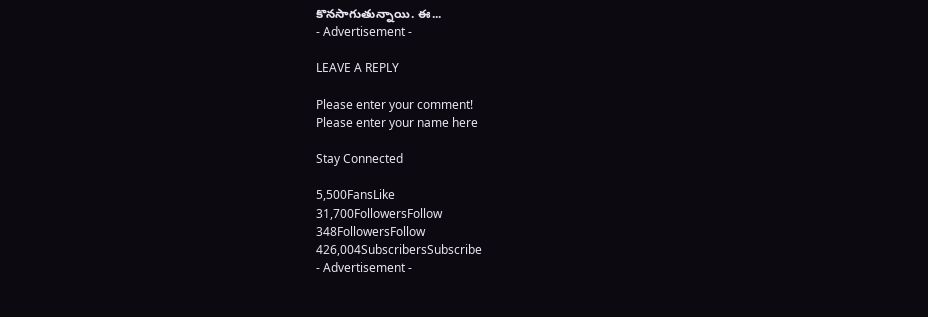కొనసాగుతున్నాయి. ఈ...
- Advertisement -

LEAVE A REPLY

Please enter your comment!
Please enter your name here

Stay Connected

5,500FansLike
31,700FollowersFollow
348FollowersFollow
426,004SubscribersSubscribe
- Advertisement -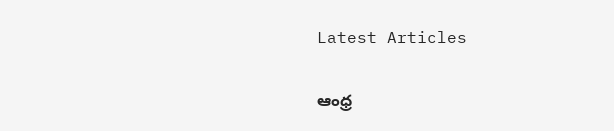Latest Articles

ఆంధ్ర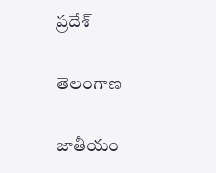ప్రదేశ్

తెలంగాణ

జాతీయం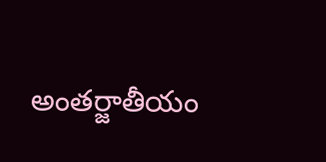అంతర్జాతీయం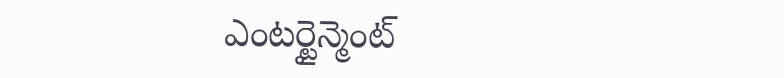ఎంటర్టైన్మెంట్